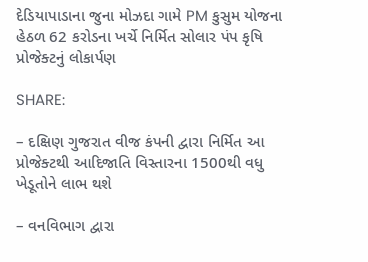દેડિયાપાડાના જુના મોઝદા ગામે PM કુસુમ યોજના હેઠળ 62 કરોડના ખર્ચે નિર્મિત સોલાર પંપ કૃષિ પ્રોજેક્ટનું લોકાર્પણ

SHARE:

– દક્ષિણ ગુજરાત વીજ કંપની દ્વારા નિર્મિત આ પ્રોજેક્ટથી આદિજાતિ વિસ્તારના 1500થી વધુ ખેડૂતોને લાભ થશે

– વનવિભાગ દ્વારા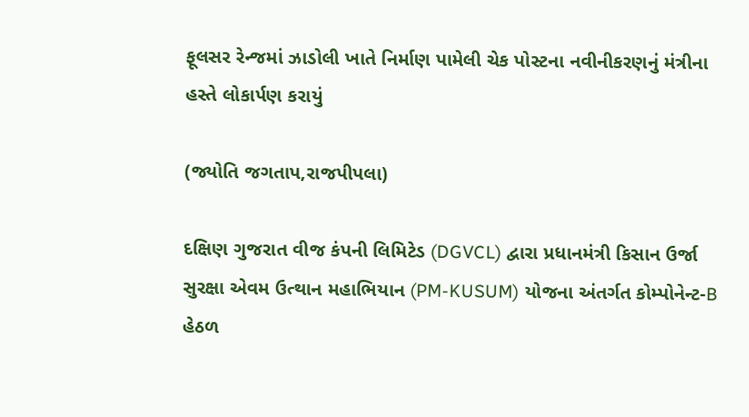ફૂલસર રેન્જમાં ઝાડોલી ખાતે નિર્માણ પામેલી ચેક પોસ્ટના નવીનીકરણનું મંત્રીના હસ્તે લોકાર્પણ કરાયું

(જ્યોતિ જગતાપ,રાજપીપલા)

દક્ષિણ ગુજરાત વીજ કંપની લિમિટેડ (DGVCL) દ્વારા પ્રધાનમંત્રી કિસાન ઉર્જા સુરક્ષા એવમ ઉત્થાન મહાભિયાન (PM-KUSUM) યોજના અંતર્ગત કોમ્પોનેન્ટ-B હેઠળ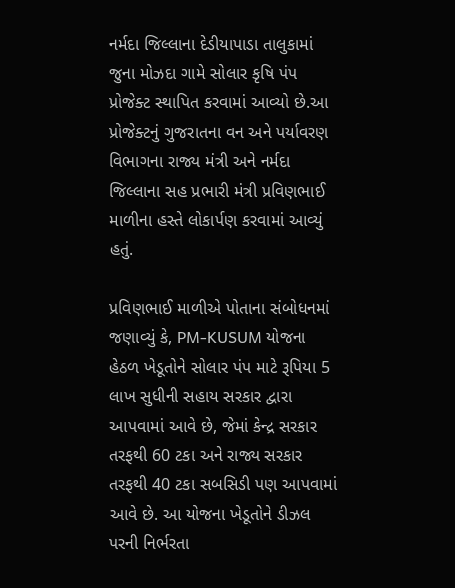નર્મદા જિલ્લાના દેડીયાપાડા તાલુકામાં જુના મોઝદા ગામે સોલાર કૃષિ પંપ પ્રોજેક્ટ સ્થાપિત કરવામાં આવ્યો છે.આ પ્રોજેક્ટનું ગુજરાતના વન અને પર્યાવરણ વિભાગના રાજ્ય મંત્રી અને નર્મદા જિલ્લાના સહ પ્રભારી મંત્રી પ્રવિણભાઈ માળીના હસ્તે લોકાર્પણ કરવામાં આવ્યું હતું.

પ્રવિણભાઈ માળીએ પોતાના સંબોધનમાં જણાવ્યું કે, PM-KUSUM યોજના હેઠળ ખેડૂતોને સોલાર પંપ માટે રૂપિયા 5 લાખ સુધીની સહાય સરકાર દ્વારા આપવામાં આવે છે, જેમાં કેન્દ્ર સરકાર તરફથી 60 ટકા અને રાજ્ય સરકાર તરફથી 40 ટકા સબસિડી પણ આપવામાં આવે છે. આ યોજના ખેડૂતોને ડીઝલ પરની નિર્ભરતા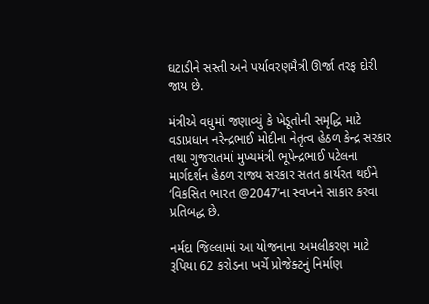ઘટાડીને સસ્તી અને પર્યાવરણમૈત્રી ઊર્જા તરફ દોરી જાય છે.

મંત્રીએ વધુમાં જણાવ્યું કે ખેડૂતોની સમૃદ્ધિ માટે વડાપ્રધાન નરેન્દ્રભાઈ મોદીના નેતૃત્વ હેઠળ કેન્દ્ર સરકાર તથા ગુજરાતમાં મુખ્યમંત્રી ભૂપેન્દ્રભાઈ પટેલના માર્ગદર્શન હેઠળ રાજ્ય સરકાર સતત કાર્યરત થઈને ‘વિકસિત ભારત @2047’ના સ્વપ્નને સાકાર કરવા પ્રતિબદ્ધ છે.

નર્મદા જિલ્લામાં આ યોજનાના અમલીકરણ માટે રૂપિયા 62 કરોડના ખર્ચે પ્રોજેક્ટનું નિર્માણ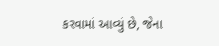કરવામાં આવ્યું છે, જેના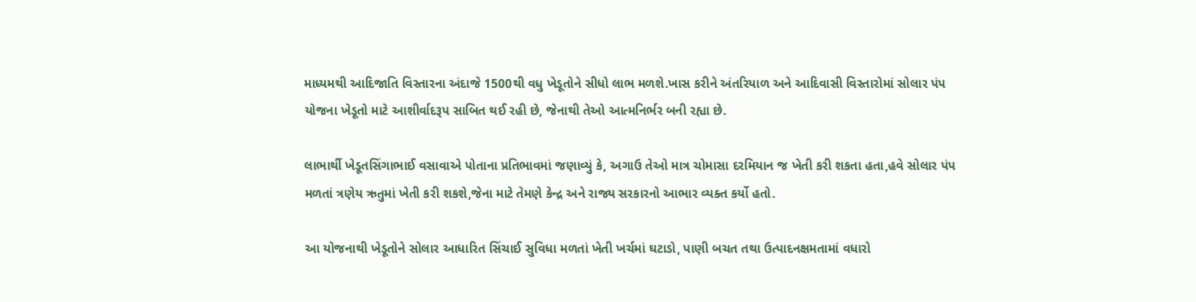માધ્યમથી આદિજાતિ વિસ્તારના અંદાજે 1500થી વધુ ખેડૂતોને સીધો લાભ મળશે.ખાસ કરીને અંતરિયાળ અને આદિવાસી વિસ્તારોમાં સોલાર પંપ યોજના ખેડૂતો માટે આશીર્વાદરૂપ સાબિત થઈ રહી છે, જેનાથી તેઓ આત્મનિર્ભર બની રહ્યા છે.

લાભાર્થી ખેડૂતસિંગાભાઈ વસાવાએ પોતાના પ્રતિભાવમાં જણાવ્યું કે, અગાઉ તેઓ માત્ર ચોમાસા દરમિયાન જ ખેતી કરી શકતા હતા,હવે સોલાર પંપ મળતાં ત્રણેય ઋતુમાં ખેતી કરી શકશે,જેના માટે તેમણે કેન્દ્ર અને રાજ્ય સરકારનો આભાર વ્યક્ત કર્યો હતો.

આ યોજનાથી ખેડૂતોને સોલાર આધારિત સિંચાઈ સુવિધા મળતાં ખેતી ખર્ચમાં ઘટાડો, પાણી બચત તથા ઉત્પાદનક્ષમતામાં વધારો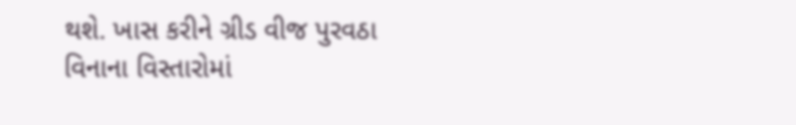થશે. ખાસ કરીને ગ્રીડ વીજ પુરવઠા વિનાના વિસ્તારોમાં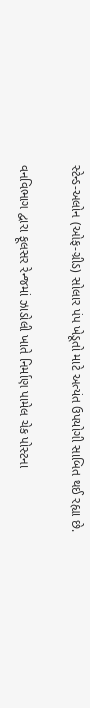સ્ટેન્ડ-અલોન (ઓફ-ગ્રીડ) સોલાર પંપ ખેડૂતો માટે અત્યંત ઉપયોગી સાબિત થઈ રહ્યા છે.

વનવિભાગ દ્વારા ફૂલસર રેન્જમાં ઝાડોલી ખાતે નિર્માણ પામેલ ચેક પોસ્ટના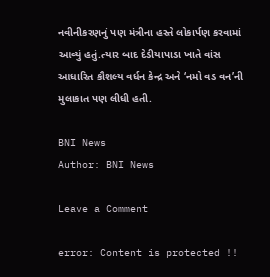નવીનીકરણનું પણ મંત્રીના હસ્તે લોકાર્પણ કરવામાં આવ્યું હતું.ત્યાર બાદ દેડીયાપાડા ખાતે વાંસ આધારિત કૌશલ્ય વર્ધન કેન્દ્ર અને ‘નમો વડ વન’ની મુલાકાત પણ લીધી હતી.

BNI News
Author: BNI News

Leave a Comment

error: Content is protected !!